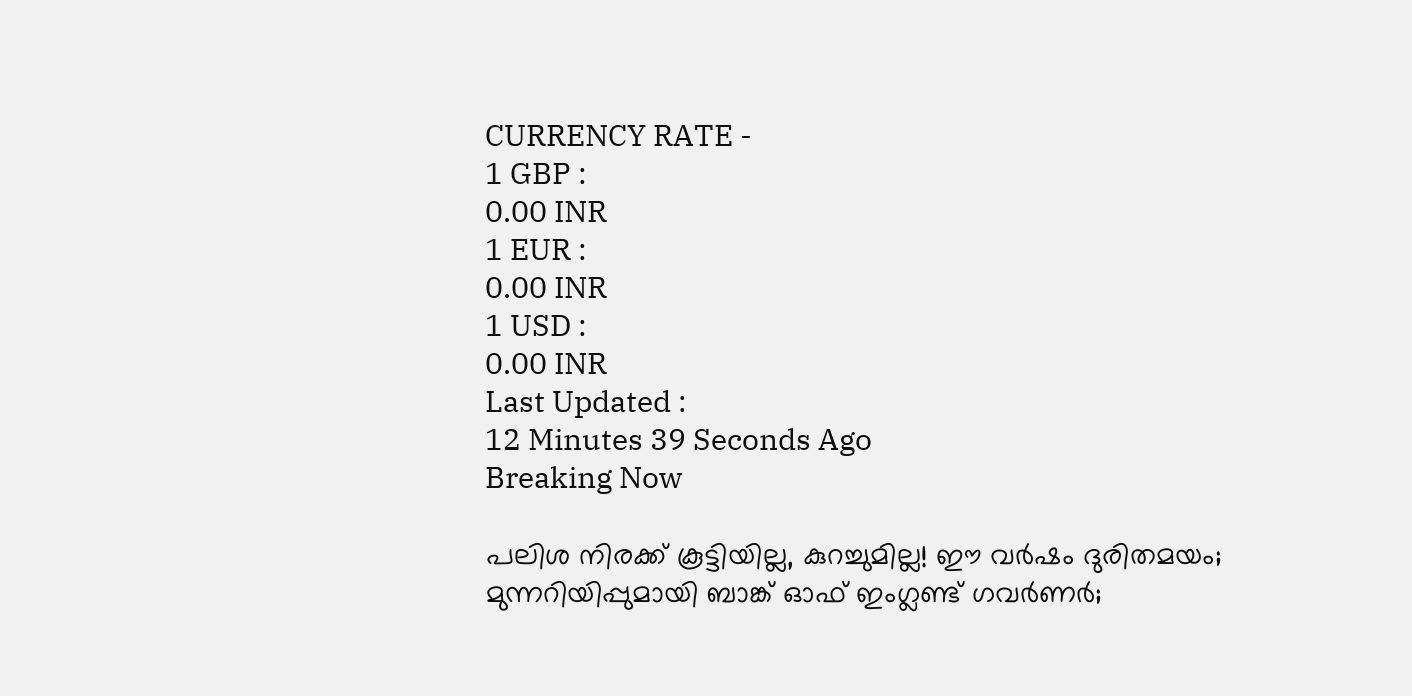CURRENCY RATE -
1 GBP :
0.00 INR
1 EUR :
0.00 INR
1 USD :
0.00 INR
Last Updated :
12 Minutes 39 Seconds Ago
Breaking Now

പലിശ നിരക്ക് കൂട്ടിയില്ല, കുറച്ചുമില്ല! ഈ വര്‍ഷം ദുരിതമയം; മുന്നറിയിപ്പുമായി ബാങ്ക് ഓഫ് ഇംഗ്ലണ്ട് ഗവര്‍ണര്‍;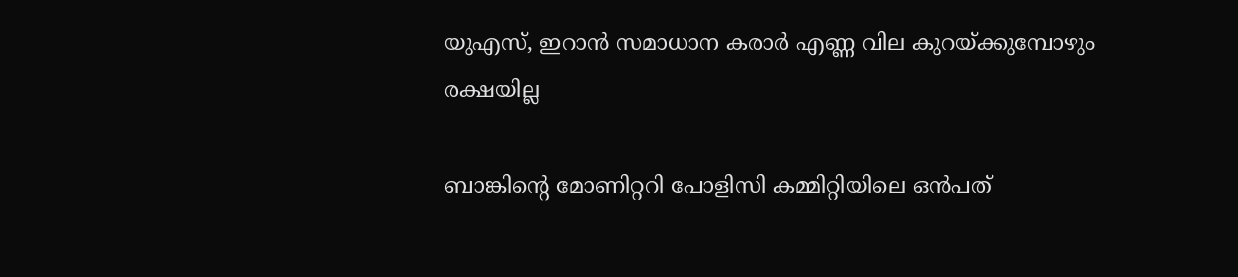യുഎസ്, ഇറാന്‍ സമാധാന കരാര്‍ എണ്ണ വില കുറയ്ക്കുമ്പോഴും രക്ഷയില്ല

ബാങ്കിന്റെ മോണിറ്ററി പോളിസി കമ്മിറ്റിയിലെ ഒന്‍പത്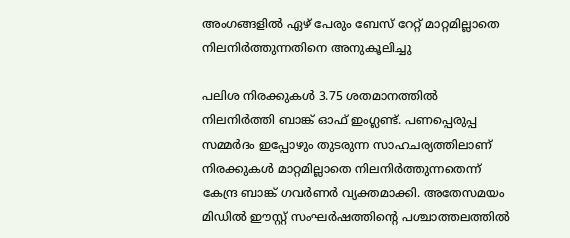അംഗങ്ങളില്‍ ഏഴ് പേരും ബേസ് റേറ്റ് മാറ്റമില്ലാതെ നിലനിര്‍ത്തുന്നതിനെ അനുകൂലിച്ചു

പലിശ നിരക്കുകള്‍ 3.75 ശതമാനത്തില്‍ നിലനിര്‍ത്തി ബാങ്ക് ഓഫ് ഇംഗ്ലണ്ട്. പണപ്പെരുപ്പ സമ്മര്‍ദം ഇപ്പോഴും തുടരുന്ന സാഹചര്യത്തിലാണ് നിരക്കുകള്‍ മാറ്റമില്ലാതെ നിലനിര്‍ത്തുന്നതെന്ന് കേന്ദ്ര ബാങ്ക് ഗവര്‍ണര്‍ വ്യക്തമാക്കി. അതേസമയം മിഡില്‍ ഈസ്റ്റ് സംഘര്‍ഷത്തിന്റെ പശ്ചാത്തലത്തില്‍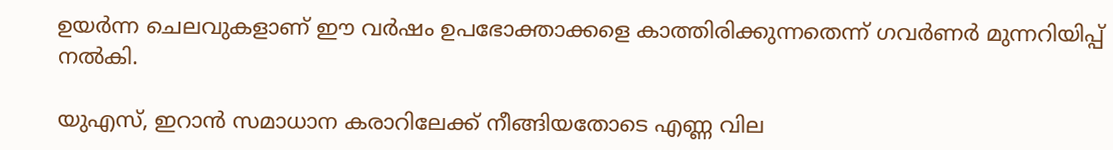ഉയര്‍ന്ന ചെലവുകളാണ് ഈ വര്‍ഷം ഉപഭോക്താക്കളെ കാത്തിരിക്കുന്നതെന്ന് ഗവര്‍ണര്‍ മുന്നറിയിപ്പ് നല്‍കി.

യുഎസ്, ഇറാന്‍ സമാധാന കരാറിലേക്ക് നീങ്ങിയതോടെ എണ്ണ വില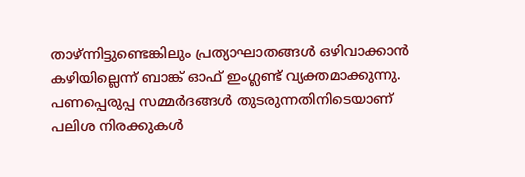താഴ്ന്നിട്ടുണ്ടെങ്കിലും പ്രത്യാഘാതങ്ങള്‍ ഒഴിവാക്കാന്‍ കഴിയില്ലെന്ന് ബാങ്ക് ഓഫ് ഇംഗ്ലണ്ട് വ്യക്തമാക്കുന്നു. പണപ്പെരുപ്പ സമ്മര്‍ദങ്ങള്‍ തുടരുന്നതിനിടെയാണ് പലിശ നിരക്കുകള്‍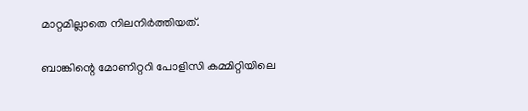മാറ്റമില്ലാതെ നിലനിര്‍ത്തിയത്.

ബാങ്കിന്റെ മോണിറ്ററി പോളിസി കമ്മിറ്റിയിലെ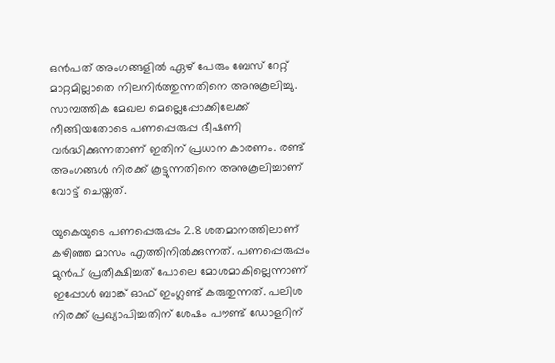ഒന്‍പത് അംഗങ്ങളില്‍ ഏഴ് പേരും ബേസ് റേറ്റ് മാറ്റമില്ലാതെ നിലനിര്‍ത്തുന്നതിനെ അനുകൂലിച്ചു. സാമ്പത്തിക മേഖല മെല്ലെപ്പോക്കിലേക്ക് നീങ്ങിയതോടെ പണപ്പെരുപ്പ ഭീഷണി വര്‍ദ്ധിക്കുന്നതാണ് ഇതിന് പ്രധാന കാരണം. രണ്ട് അംഗങ്ങള്‍ നിരക്ക് കൂട്ടുന്നതിനെ അനുകൂലിച്ചാണ് വോട്ട് ചെയ്തത്.

യുകെയുടെ പണപ്പെരുപ്പം 2.8 ശതമാനത്തിലാണ് കഴിഞ്ഞ മാസം എത്തിനില്‍ക്കുന്നത്. പണപ്പെരുപ്പം മുന്‍പ് പ്രതീക്ഷിച്ചത് പോലെ മോശമാകില്ലെന്നാണ് ഇപ്പോള്‍ ബാങ്ക് ഓഫ് ഇംഗ്ലണ്ട് കരുതുന്നത്. പലിശ നിരക്ക് പ്രഖ്യാപിച്ചതിന് ശേഷം പൗണ്ട് ഡോളറിന്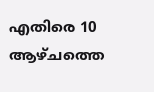എതിരെ 10 ആഴ്ചത്തെ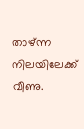താഴ്ന്ന നിലയിലേക്ക് വീണു.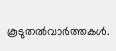കൂടുതല്‍വാര്‍ത്തകള്‍.